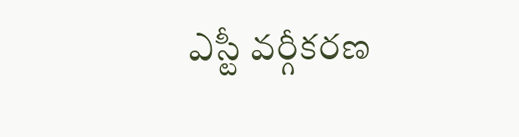ఎస్టీ వర్గీకరణ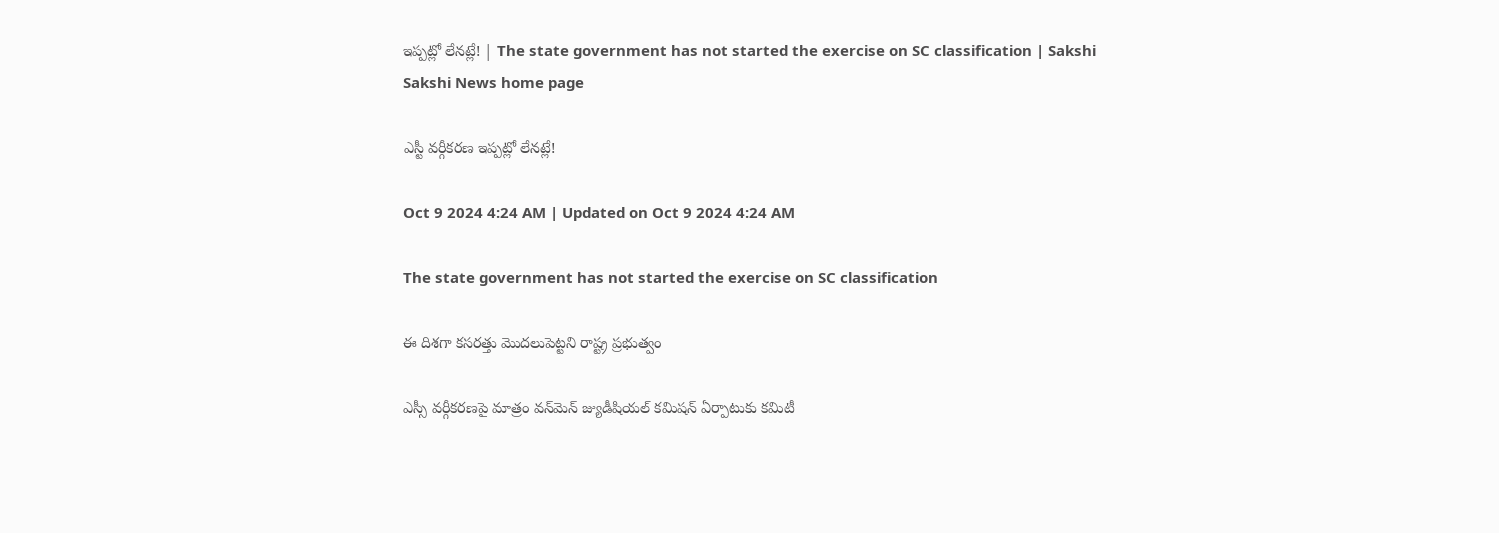ఇప్పట్లో లేనట్లే! | The state government has not started the exercise on SC classification | Sakshi
Sakshi News home page

ఎస్టీ వర్గీకరణ ఇప్పట్లో లేనట్లే!

Oct 9 2024 4:24 AM | Updated on Oct 9 2024 4:24 AM

The state government has not started the exercise on SC classification

ఈ దిశగా కసరత్తు మొదలుపెట్టని రాష్ట్ర ప్రభుత్వం

ఎస్సీ వర్గీకరణపై మాత్రం వన్‌మెన్‌ జ్యుడీషియల్‌ కమిషన్‌ ఏర్పాటుకు కమిటీ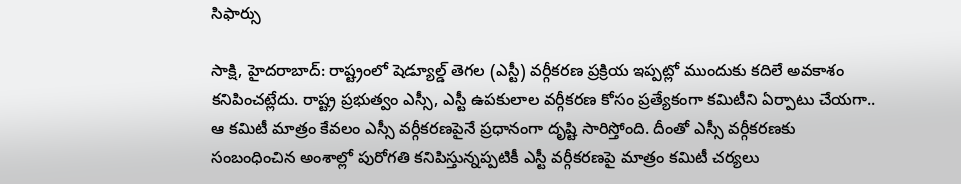సిఫార్సు

సాక్షి, హైదరాబాద్‌: రాష్ట్రంలో షెడ్యూల్డ్‌ తెగల (ఎస్టీ) వర్గీకరణ ప్రక్రియ ఇప్పట్లో ముందుకు కదిలే అవకాశం కనిపించట్లేదు. రాష్ట్ర ప్రభుత్వం ఎస్సీ, ఎస్టీ ఉపకులాల వర్గీకరణ కోసం ప్రత్యేకంగా కమిటీని ఏర్పాటు చేయగా.. ఆ కమిటీ మాత్రం కేవలం ఎస్సీ వర్గీకరణపైనే ప్రధానంగా దృష్టి సారిస్తోంది. దీంతో ఎస్సీ వర్గీకరణకు సంబంధించిన అంశాల్లో పురోగతి కనిపిస్తున్నప్పటికీ ఎస్టీ వర్గీకరణపై మాత్రం కమిటీ చర్యలు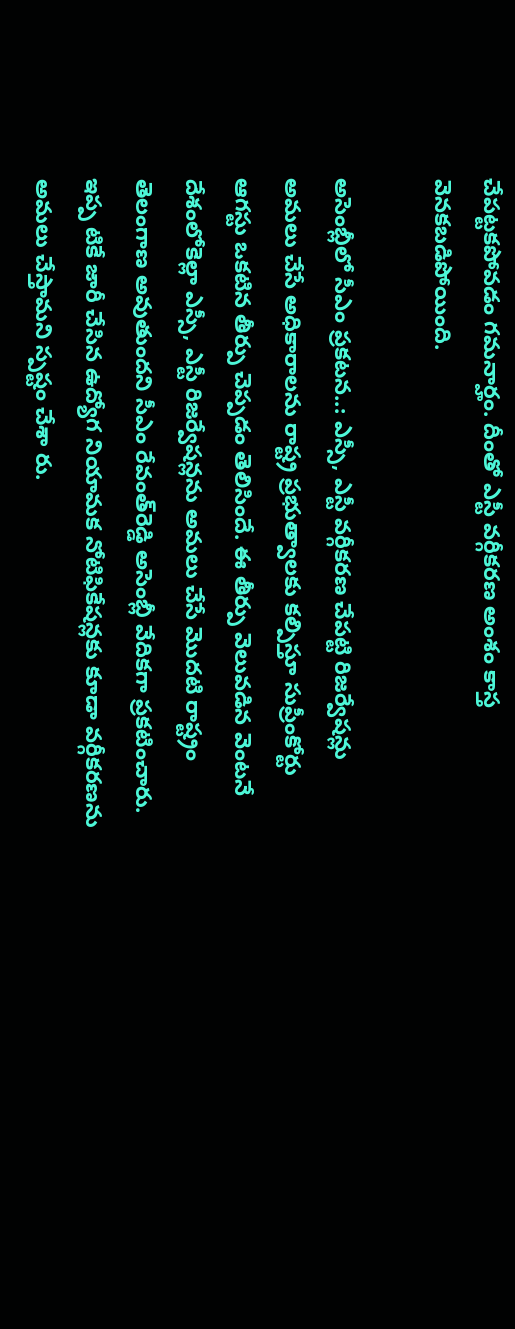చేపట్టకపోవడం గమనార్హం. దీంతో ఎస్టీ వర్గీకరణ అంశం కాస్త వెనకబడిపోయింది.

అసెంబ్లీలో సీఎం ప్రకటన..: ఎస్సీ, ఎస్టీ వర్గీకరణ చేపట్టి రిజర్వేషన్లు అమలు చేసే అధికారాలను రాష్ట్ర ప్రభుత్వాలకు కల్పిస్తూ సుప్రీంకోర్టు ఆగస్టు ఒకటిన తీర్పు చెప్పడం తెలిసిందే. ఈ తీర్పు వెలువడిన వెంటనే దేశంలోకెల్లా ఎస్సీ, ఎస్టీ రిజర్వేషన్లను అమలు చేసే మొదటి రాష్ట్రం తెలంగాణ అవుతుందని సీఎం రేవంత్‌రెడ్డి అసెంబ్లీ వేదికగా ప్రకటించారు. ఇప్ప టికే జారీ చేసిన ఉద్యోగ నియామక నోటిఫికేషన్లకు కూడా వర్గీకరణను అమలు చేస్తామని స్పష్టం చేశా రు.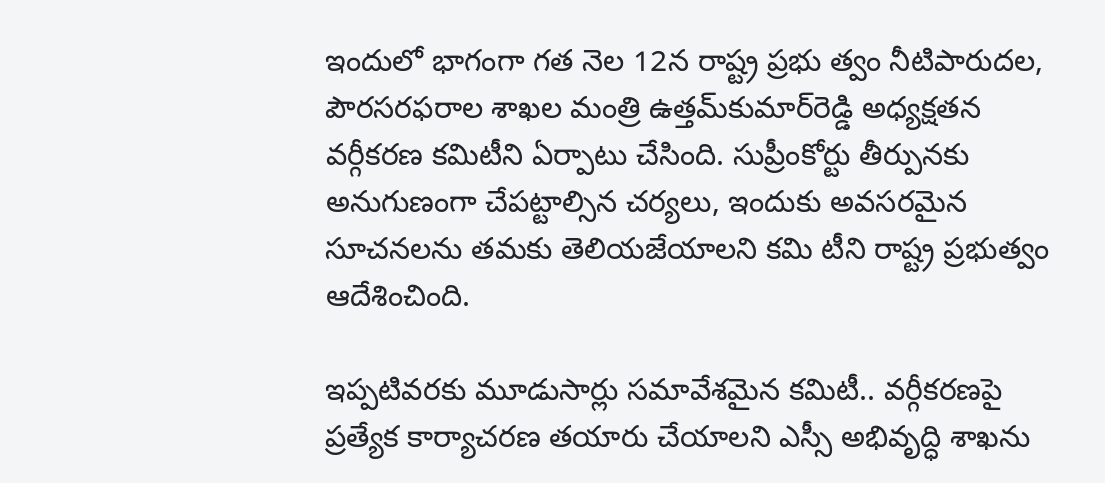ఇందులో భాగంగా గత నెల 12న రాష్ట్ర ప్రభు త్వం నీటిపారుదల, పౌరసరఫరాల శాఖల మంత్రి ఉత్తమ్‌కుమార్‌రెడ్డి అధ్యక్షతన వర్గీకరణ కమిటీని ఏర్పాటు చేసింది. సుప్రీంకోర్టు తీర్పునకు అనుగుణంగా చేపట్టాల్సిన చర్యలు, ఇందుకు అవసరమైన సూచనలను తమకు తెలియజేయాలని కమి టీని రాష్ట్ర ప్రభుత్వం ఆదేశించింది.

ఇప్పటివరకు మూడుసార్లు సమావేశమైన కమిటీ.. వర్గీకరణపై ప్రత్యేక కార్యాచరణ తయారు చేయాలని ఎస్సీ అభివృద్ధి శాఖను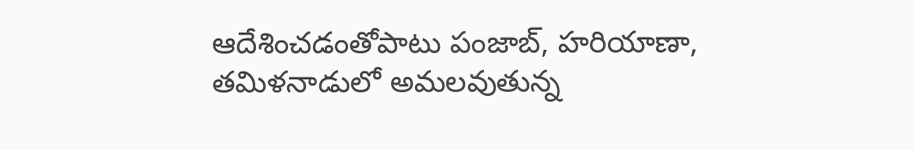ఆదేశించడంతోపాటు పంజాబ్, హరియాణా, తమిళనాడులో అమలవుతున్న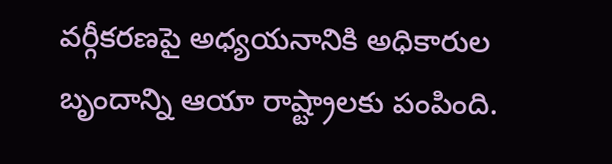వర్గీకరణపై అధ్యయనానికి అధికారుల బృందాన్ని ఆయా రాష్ట్రాలకు పంపింది.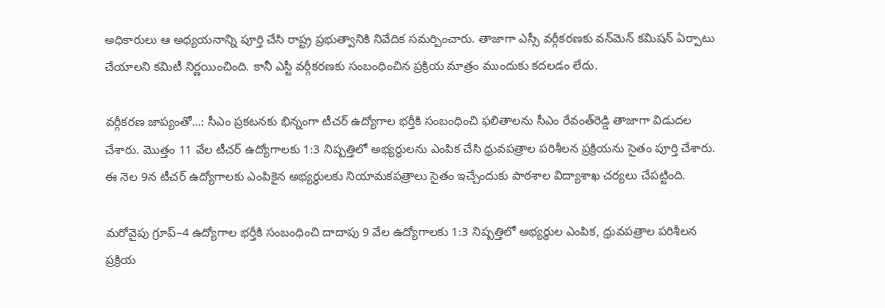అధికారులు ఆ అధ్యయనాన్ని పూర్తి చేసి రాష్ట్ర ప్రభుత్వానికి నివేదిక సమర్పించారు. తాజాగా ఎస్సీ వర్గీకరణకు వన్‌మెన్‌ కమిషన్‌ ఏర్పాటు చేయాలని కమిటీ నిర్ణయించింది. కానీ ఎస్టీ వర్గీకరణకు సంబంధించిన ప్రక్రియ మాత్రం ముందుకు కదలడం లేదు.

వర్గీకరణ జాప్యంతో...: సీఎం ప్రకటనకు భిన్నంగా టీచర్‌ ఉద్యోగాల భర్తీకి సంబంధించి ఫలితాలను సీఎం రేవంత్‌రెడ్డి తాజాగా విడుదల చేశారు. మొత్తం 11 వేల టీచర్‌ ఉద్యోగాలకు 1:3 నిష్పత్తిలో అభ్యర్థులను ఎంపిక చేసి ధ్రువపత్రాల పరిశీలన ప్రక్రియను సైతం పూర్తి చేశారు. ఈ నెల 9న టీచర్‌ ఉద్యోగాలకు ఎంపికైన అభ్యర్థులకు నియామకపత్రాలు సైతం ఇచ్చేందుకు పాఠశాల విద్యాశాఖ చర్యలు చేపట్టింది.

మరోవైపు గ్రూప్‌–4 ఉద్యోగాల భర్తీకి సంబంధించి దాదాపు 9 వేల ఉద్యోగాలకు 1:3 నిష్పత్తిలో అభ్యర్థుల ఎంపిక, ధ్రువపత్రాల పరిశీలన ప్రక్రియ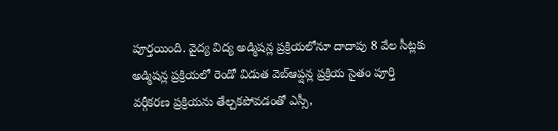పూర్తయింది. వైద్య విద్య అడ్మిషన్ల ప్రక్రియలోనూ దాదాపు 8 వేల సీట్లకు అడ్మిషన్ల ప్రక్రియలో రెండో విడుత వెబ్‌ఆప్షన్ల ప్రక్రియ సైతం పూర్తి వర్గీకరణ ప్రక్రియను తేల్చకపోవడంతో ఎస్సీ,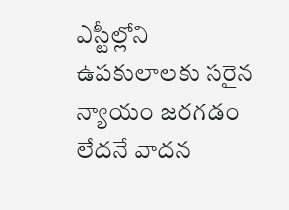ఎస్టీల్లోని ఉపకులాలకు సరైన న్యాయం జరగడం లేదనే వాదన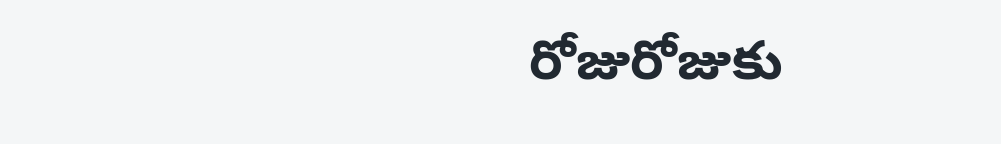రోజురోజుకు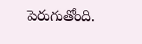పెరుగుతోంది.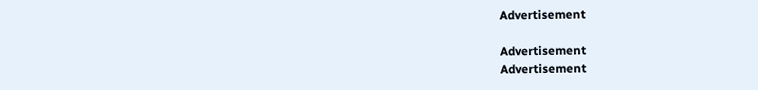Advertisement

Advertisement
Advertisement